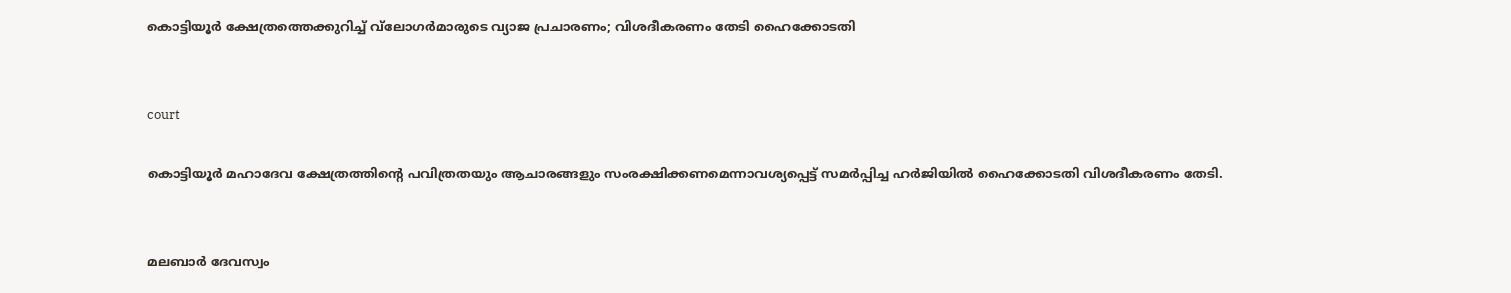കൊട്ടിയൂര്‍ ക്ഷേത്രത്തെക്കുറിച്ച് വ്‌ലോഗര്‍മാരുടെ വ്യാജ പ്രചാരണം; വിശദീകരണം തേടി ഹൈക്കോടതി


court

കൊട്ടിയൂര്‍ മഹാദേവ ക്ഷേത്രത്തിന്റെ പവിത്രതയും ആചാരങ്ങളും സംരക്ഷിക്കണമെന്നാവശ്യപ്പെട്ട് സമര്‍പ്പിച്ച ഹര്‍ജിയില്‍ ഹൈക്കോടതി വിശദീകരണം തേടി.


മലബാര്‍ ദേവസ്വം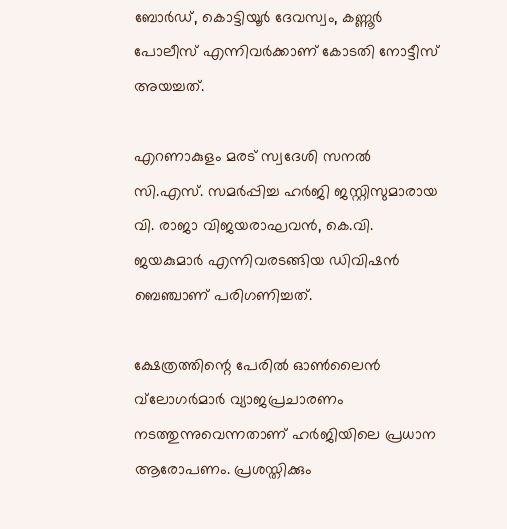ബോര്‍ഡ്, കൊട്ടിയൂര്‍ ദേവസ്വം, കണ്ണൂര്‍ പോലീസ് എന്നിവര്‍ക്കാണ് കോടതി നോട്ടീസ് അയച്ചത്.

എറണാകുളം മരട് സ്വദേശി സനല്‍ സി.എസ്. സമര്‍പ്പിച്ച ഹര്‍ജി ജസ്റ്റിസുമാരായ വി. രാജാ വിജയരാഘവന്‍, കെ.വി. ജയകുമാര്‍ എന്നിവരടങ്ങിയ ഡിവിഷന്‍ ബെഞ്ചാണ് പരിഗണിച്ചത്.

ക്ഷേത്രത്തിന്റെ പേരില്‍ ഓണ്‍ലൈന്‍ വ്‌ലോഗര്‍മാര്‍ വ്യാജപ്രചാരണം നടത്തുന്നുവെന്നതാണ് ഹര്‍ജിയിലെ പ്രധാന ആരോപണം. പ്രശസ്തിക്കും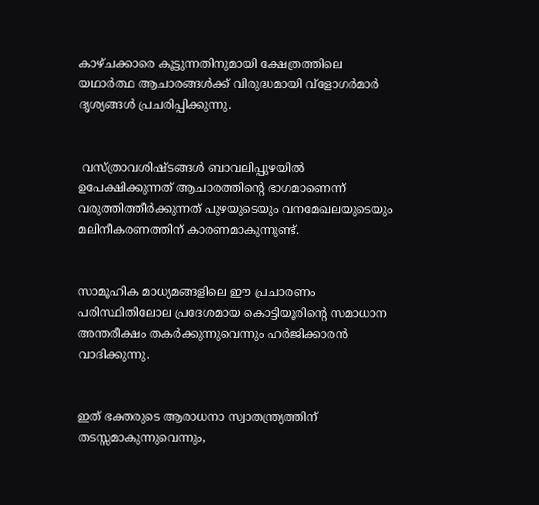കാഴ്ചക്കാരെ കൂട്ടുന്നതിനുമായി ക്ഷേത്രത്തിലെ യഥാര്‍ത്ഥ ആചാരങ്ങള്‍ക്ക് വിരുദ്ധമായി വ്ളോഗര്‍മാര്‍ ദൃശ്യങ്ങള്‍ പ്രചരിപ്പിക്കുന്നു.


 വസ്ത്രാവശിഷ്ടങ്ങള്‍ ബാവലിപ്പുഴയില്‍ ഉപേക്ഷിക്കുന്നത് ആചാരത്തിന്റെ ഭാഗമാണെന്ന് വരുത്തിത്തീര്‍ക്കുന്നത് പുഴയുടെയും വനമേഖലയുടെയും മലിനീകരണത്തിന് കാരണമാകുന്നുണ്ട്.


സാമൂഹിക മാധ്യമങ്ങളിലെ ഈ പ്രചാരണം പരിസ്ഥിതിലോല പ്രദേശമായ കൊട്ടിയൂരിന്റെ സമാധാന അന്തരീക്ഷം തകര്‍ക്കുന്നുവെന്നും ഹര്‍ജിക്കാരന്‍ വാദിക്കുന്നു.


ഇത് ഭക്തരുടെ ആരാധനാ സ്വാതന്ത്ര്യത്തിന് തടസ്സമാകുന്നുവെന്നും,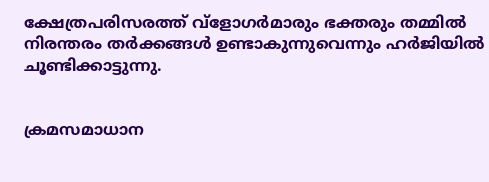ക്ഷേത്രപരിസരത്ത് വ്ളോഗര്‍മാരും ഭക്തരും തമ്മില്‍ നിരന്തരം തര്‍ക്കങ്ങള്‍ ഉണ്ടാകുന്നുവെന്നും ഹര്‍ജിയില്‍ ചൂണ്ടിക്കാട്ടുന്നു.


ക്രമസമാധാന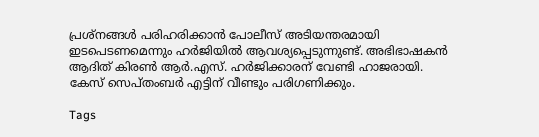പ്രശ്നങ്ങള്‍ പരിഹരിക്കാന്‍ പോലീസ് അടിയന്തരമായി ഇടപെടണമെന്നും ഹര്‍ജിയില്‍ ആവശ്യപ്പെടുന്നുണ്ട്. അഭിഭാഷകന്‍ ആദിത് കിരണ്‍ ആര്‍.എസ്. ഹര്‍ജിക്കാരന് വേണ്ടി ഹാജരായി. കേസ് സെപ്തംബര്‍ എട്ടിന് വീണ്ടും പരിഗണിക്കും.

Tags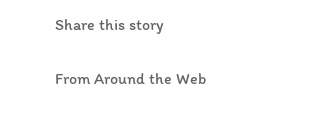Share this story

From Around the Web